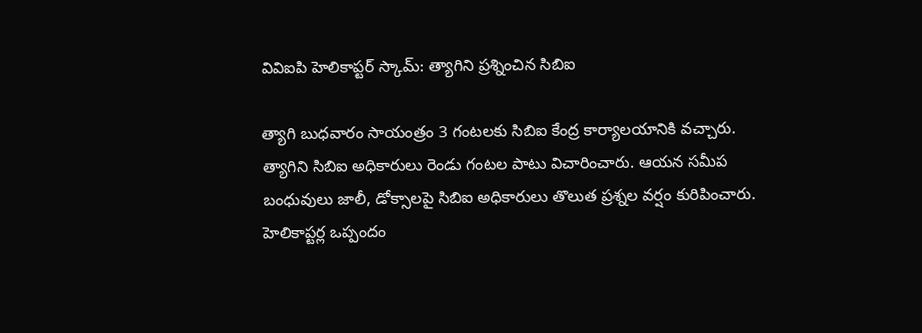వివిఐపి హెలికాప్టర్ స్కామ్: త్యాగిని ప్రశ్నించిన సిబిఐ

త్యాగి బుధవారం సాయంత్రం 3 గంటలకు సిబిఐ కేంద్ర కార్యాలయానికి వచ్చారు. త్యాగిని సిబిఐ అధికారులు రెండు గంటల పాటు విచారించారు. ఆయన సమీప బంధువులు జాలీ, డోక్సాలపై సిబిఐ అధికారులు తొలుత ప్రశ్నల వర్షం కురిపించారు.
హెలికాప్టర్ల ఒప్పందం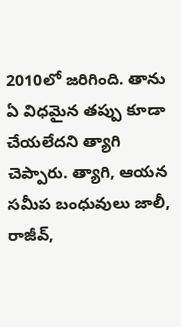2010లో జరిగింది. తాను ఏ విధమైన తప్పు కూడా చేయలేదని త్యాగి చెప్పారు. త్యాగి, ఆయన సమీప బంధువులు జాలీ, రాజీవ్,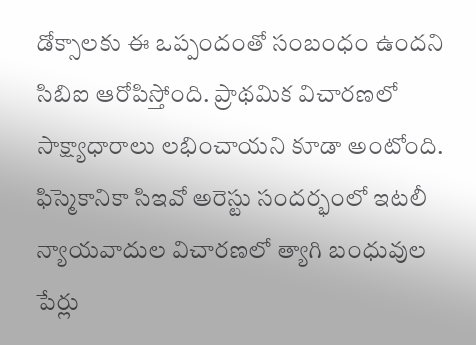డోక్సాలకు ఈ ఒప్పందంతో సంబంధం ఉందని సిబిఐ ఆరోపిస్తోంది. ప్రాథమిక విచారణలో సాక్ష్యాధారాలు లభించాయని కూడా అంటోంది.
ఫిస్మెకానికా సిఇవో అరెస్టు సందర్భంలో ఇటలీ న్యాయవాదుల విచారణలో త్యాగి బంధువుల పేర్లు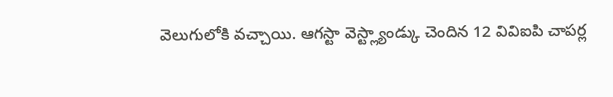వెలుగులోకి వచ్చాయి. ఆగస్టా వెస్ట్ల్యాండ్కు చెందిన 12 వివిఐపి చాపర్ల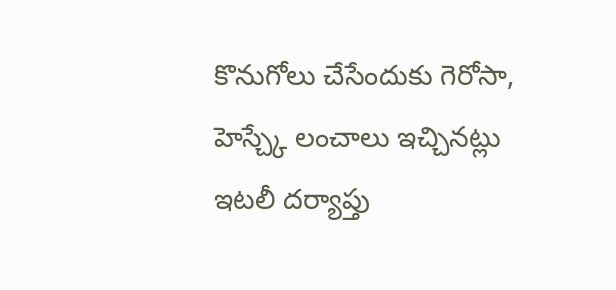కొనుగోలు చేసేందుకు గెరోసా, హెస్చ్కే లంచాలు ఇచ్చినట్లు ఇటలీ దర్యాప్తు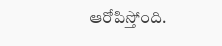ఆరోపిస్తోంది.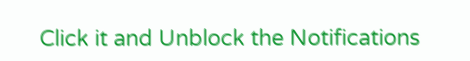Click it and Unblock the Notifications